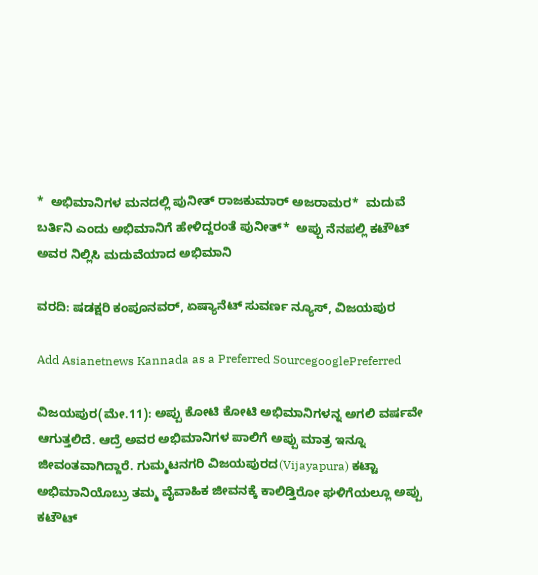*  ಅಭಿಮಾನಿಗಳ ಮನದಲ್ಲಿ ಪುನೀತ್‌ ರಾಜಕುಮಾರ್ ಅಜರಾಮರ*  ಮದುವೆ ಬರ್ತಿನಿ ಎಂದು ಅಭಿಮಾನಿಗೆ ಹೇಳಿದ್ದರಂತೆ ಪುನೀತ್*  ಅಪ್ಪು ನೆನಪಲ್ಲಿ ಕಟೌಟ್‌ ಅವರ ನಿಲ್ಲಿಸಿ ಮದುವೆಯಾದ ಅಭಿಮಾನಿ

ವರದಿ: ಷಡಕ್ಷರಿ ಕಂಪೂನವರ್‌, ಏಷ್ಯಾನೆಟ್‌ ಸುವರ್ಣ ನ್ಯೂಸ್, ವಿಜಯಪುರ

Add Asianetnews Kannada as a Preferred SourcegooglePreferred

ವಿಜಯಪುರ(ಮೇ.11): ಅಪ್ಪು ಕೋಟಿ ಕೋಟಿ ಅಭಿಮಾನಿಗಳನ್ನ ಅಗಲಿ ವರ್ಷವೇ ಆಗುತ್ತಲಿದೆ. ಆದ್ರೆ ಅವರ ಅಭಿಮಾನಿಗಳ ಪಾಲಿಗೆ ಅಪ್ಪು ಮಾತ್ರ ಇನ್ನೂ ಜೀವಂತವಾಗಿದ್ದಾರೆ. ಗುಮ್ಮಟನಗರಿ ವಿಜಯಪುರದ(Vijayapura) ಕಟ್ಟಾ ಅಭಿಮಾನಿಯೊಬ್ರು ತಮ್ಮ ವೈವಾಹಿಕ ಜೀವನಕ್ಕೆ ಕಾಲಿಡ್ತಿರೋ ಘಳಿಗೆಯಲ್ಲೂ ಅಪ್ಪು ಕಟೌಟ್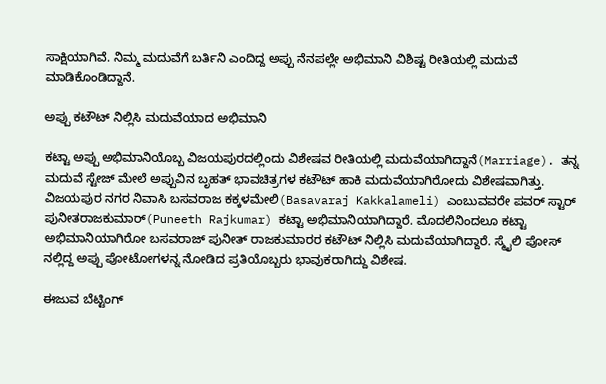ಸಾಕ್ಷಿಯಾಗಿವೆ. ನಿಮ್ಮ ಮದುವೆಗೆ ಬರ್ತಿನಿ ಎಂದಿದ್ದ ಅಪ್ಪು ನೆನಪಲ್ಲೇ ಅಭಿಮಾನಿ ವಿಶಿಷ್ಟ ರೀತಿಯಲ್ಲಿ ಮದುವೆ ಮಾಡಿಕೊಂಡಿದ್ದಾನೆ.

ಅಪ್ಪು ಕಟೌಟ್‌ ನಿಲ್ಲಿಸಿ ಮದುವೆಯಾದ ಅಭಿಮಾನಿ

ಕಟ್ಟಾ ಅಪ್ಪು ಅಭಿಮಾನಿಯೊಬ್ಬ ವಿಜಯಪುರದಲ್ಲಿಂದು ವಿಶೇಷವ ರೀತಿಯಲ್ಲಿ ಮದುವೆಯಾಗಿದ್ದಾನೆ(Marriage). ತನ್ನ ಮದುವೆ ಸ್ಟೇಜ್ ಮೇಲೆ ಅಪ್ಪುವಿನ ಬೃಹತ್ ಭಾವಚಿತ್ರಗಳ ಕಟೌಟ್ ಹಾಕಿ ಮದುವೆಯಾಗಿರೋದು ವಿಶೇಷವಾಗಿತ್ತು. ವಿಜಯಪುರ ನಗರ ನಿವಾಸಿ ಬಸವರಾಜ ಕಕ್ಕಳಮೇಲಿ(Basavaraj Kakkalameli) ಎಂಬುವವರೇ ಪವರ್ ಸ್ಟಾರ್ ಪುನೀತರಾಜಕುಮಾರ್(Puneeth Rajkumar) ಕಟ್ಟಾ ಅಭಿಮಾನಿಯಾಗಿದ್ದಾರೆ. ಮೊದಲಿನಿಂದಲೂ ಕಟ್ಟಾ ಅಭಿಮಾನಿಯಾಗಿರೋ ಬಸವರಾಜ್ ಪುನೀತ್‌ ರಾಜಕುಮಾರರ ಕಟೌಟ್‌ ನಿಲ್ಲಿಸಿ ಮದುವೆಯಾಗಿದ್ದಾರೆ. ಸ್ಮೈಲಿ ಪೋಸ್‌ ನಲ್ಲಿದ್ದ ಅಪ್ಪು ಪೋಟೋಗಳನ್ನ ನೋಡಿದ ಪ್ರತಿಯೊಬ್ಬರು ಭಾವುಕರಾಗಿದ್ದು ವಿಶೇಷ.

ಈಜುವ ಬೆಟ್ಟಿಂಗ್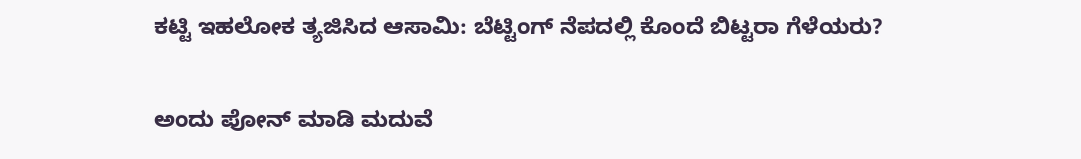ಕಟ್ಟಿ ಇಹಲೋಕ ತ್ಯಜಿಸಿದ ಆಸಾಮಿ: ಬೆಟ್ಟಿಂಗ್ ನೆಪದಲ್ಲಿ ಕೊಂದೆ ಬಿಟ್ಟರಾ ಗೆಳೆಯರು?

ಅಂದು ಪೋನ್‌ ಮಾಡಿ ಮದುವೆ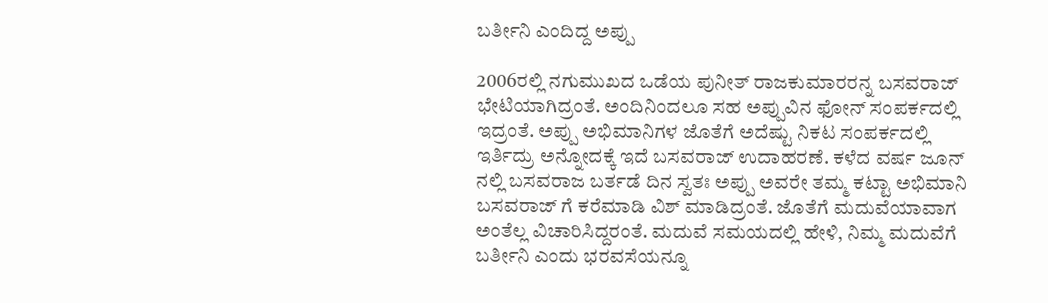ಬರ್ತೀನಿ ಎಂದಿದ್ದ ಅಪ್ಪು

2006ರಲ್ಲಿ ನಗುಮುಖದ ಒಡೆಯ ಪುನೀತ್‌ ರಾಜಕುಮಾರರನ್ನ ಬಸವರಾಜ್‌ ಭೇಟಿಯಾಗಿದ್ರಂತೆ. ಅಂದಿನಿಂದಲೂ ಸಹ ಅಪ್ಪುವಿನ ಫೋನ್ ಸಂಪರ್ಕದಲ್ಲಿ ಇದ್ರಂತೆ. ಅಪ್ಪು ಅಭಿಮಾನಿಗಳ ಜೊತೆಗೆ ಅದೆಷ್ಟು ನಿಕಟ ಸಂಪರ್ಕದಲ್ಲಿ ಇರ್ತಿದ್ರು ಅನ್ನೋದಕ್ಕೆ ಇದೆ ಬಸವರಾಜ್‌ ಉದಾಹರಣೆ. ಕಳೆದ ವರ್ಷ ಜೂನ್ ನಲ್ಲಿ ಬಸವರಾಜ ಬರ್ತಡೆ ದಿನ ಸ್ವತಃ ಅಪ್ಪು ಅವರೇ ತಮ್ಮ ಕಟ್ಟಾ ಅಭಿಮಾನಿ ಬಸವರಾಜ್‌ ಗೆ ಕರೆಮಾಡಿ ವಿಶ್ ಮಾಡಿದ್ರಂತೆ. ಜೊತೆಗೆ ಮದುವೆಯಾವಾಗ ಅಂತೆಲ್ಲ ವಿಚಾರಿಸಿದ್ದರಂತೆ. ಮದುವೆ ಸಮಯದಲ್ಲಿ ಹೇಳಿ, ನಿಮ್ಮ ಮದುವೆಗೆ ಬರ್ತೀನಿ ಎಂದು ಭರವಸೆಯನ್ನೂ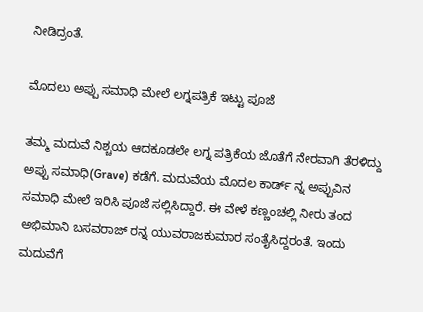ನೀಡಿದ್ರಂತೆ.

ಮೊದಲು ಅಪ್ಪು ಸಮಾಧಿ ಮೇಲೆ ಲಗ್ನಪತ್ರಿಕೆ ಇಟ್ಟು ಪೂಜೆ

ತಮ್ಮ ಮದುವೆ ನಿಶ್ಚಯ ಆದಕೂಡಲೇ ಲಗ್ನ ಪತ್ರಿಕೆಯ ಜೊತೆಗೆ ನೇರವಾಗಿ ತೆರಳಿದ್ದು ಅಪ್ಪು ಸಮಾಧಿ(Grave) ಕಡೆಗೆ. ಮದುವೆಯ ಮೊದಲ ಕಾರ್ಡ್ ನ್ನ ಅಪ್ಪುವಿನ ಸಮಾಧಿ ಮೇಲೆ ಇರಿಸಿ ಪೂಜೆ ಸಲ್ಲಿಸಿದ್ದಾರೆ. ಈ ವೇಳೆ ಕಣ್ಣಂಚಲ್ಲಿ ನೀರು ತಂದ ಅಭಿಮಾನಿ ಬಸವರಾಜ್‌ ರನ್ನ ಯುವರಾಜಕುಮಾರ ಸಂತೈಸಿದ್ದರಂತೆ. ಇಂದು ಮದುವೆಗೆ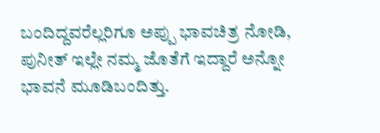ಬಂದಿದ್ದವರೆಲ್ಲರಿಗೂ ಅಪ್ಪು ಭಾವಚಿತ್ರ ನೋಡಿ, ಪುನೀತ್ ಇಲ್ಲೇ ನಮ್ಮ ಜೊತೆಗೆ ಇದ್ದಾರೆ ಅನ್ನೋ ಭಾವನೆ ಮೂಡಿಬಂದಿತ್ತು.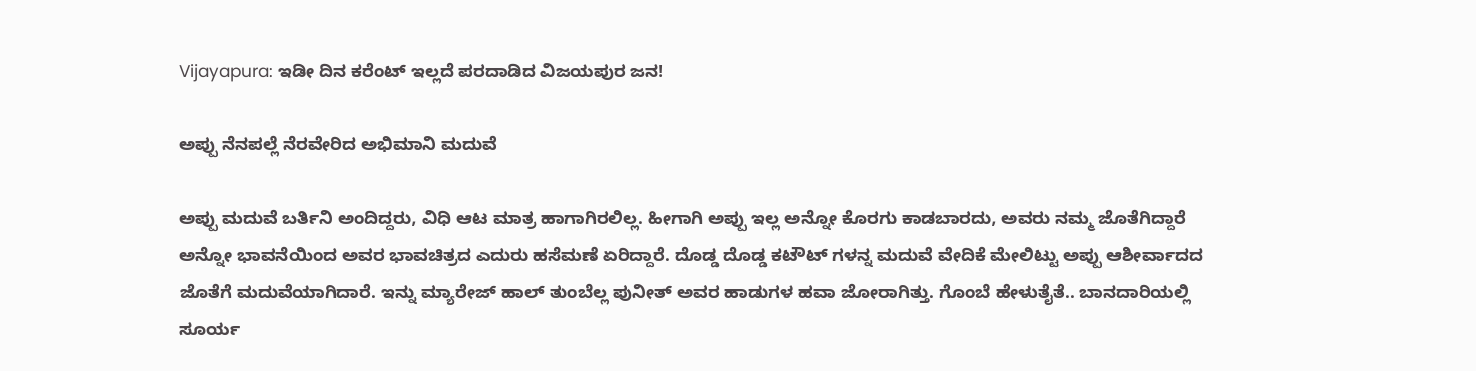Vijayapura: ಇಡೀ ದಿನ ಕರೆಂಟ್‌ ಇಲ್ಲದೆ ಪರದಾಡಿದ ವಿಜಯಪುರ ಜನ!

ಅಪ್ಪು ನೆನಪಲ್ಲೆ ನೆರವೇರಿದ ಅಭಿಮಾನಿ ಮದುವೆ

ಅಪ್ಪು ಮದುವೆ ಬರ್ತಿನಿ ಅಂದಿದ್ದರು, ವಿಧಿ ಆಟ ಮಾತ್ರ ಹಾಗಾಗಿರಲಿಲ್ಲ. ಹೀಗಾಗಿ ಅಪ್ಪು ಇಲ್ಲ ಅನ್ನೋ ಕೊರಗು ಕಾಡಬಾರದು, ಅವರು ನಮ್ಮ ಜೊತೆಗಿದ್ದಾರೆ ಅನ್ನೋ ಭಾವನೆಯಿಂದ ಅವರ ಭಾವಚಿತ್ರದ ಎದುರು ಹಸೆಮಣೆ ಏರಿದ್ದಾರೆ. ದೊಡ್ಡ ದೊಡ್ಡ ಕಟೌಟ್‌ ಗಳನ್ನ ಮದುವೆ ವೇದಿಕೆ ಮೇಲಿಟ್ಟು ಅಪ್ಪು ಆಶೀರ್ವಾದದ ಜೊತೆಗೆ ಮದುವೆಯಾಗಿದಾರೆ. ಇನ್ನು ಮ್ಯಾರೇಜ್ ಹಾಲ್ ತುಂಬೆಲ್ಲ ಪುನೀತ್ ಅವರ ಹಾಡುಗಳ ಹವಾ ಜೋರಾಗಿತ್ತು. ಗೊಂಬೆ ಹೇಳುತೈತೆ.. ಬಾನದಾರಿಯಲ್ಲಿ ಸೂರ್ಯ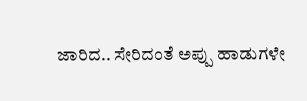ಜಾರಿದ.. ಸೇರಿದಂತೆ ಅಪ್ಪು ಹಾಡುಗಳೇ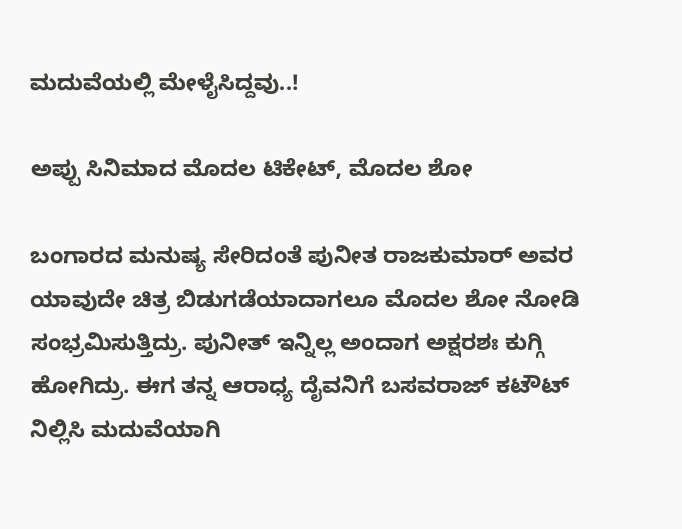ಮದುವೆಯಲ್ಲಿ ಮೇಳೈಸಿದ್ದವು..!

ಅಪ್ಪು ಸಿನಿಮಾದ ಮೊದಲ ಟಿಕೇಟ್‌, ಮೊದಲ ಶೋ

ಬಂಗಾರದ ಮನುಷ್ಯ ಸೇರಿದಂತೆ ಪುನೀತ ರಾಜಕುಮಾರ್ ಅವರ ಯಾವುದೇ ಚಿತ್ರ ಬಿಡುಗಡೆಯಾದಾಗಲೂ ಮೊದಲ ಶೋ ನೋಡಿ ಸಂಭ್ರಮಿಸುತ್ತಿದ್ರು. ಪುನೀತ್ ಇನ್ನಿಲ್ಲ ಅಂದಾಗ ಅಕ್ಷರಶಃ ಕುಗ್ಗಿ ಹೋಗಿದ್ರು. ಈಗ ತನ್ನ ಆರಾಧ್ಯ ದೈವನಿಗೆ ಬಸವರಾಜ್‌ ಕಟೌಟ್‌ ನಿಲ್ಲಿಸಿ ಮದುವೆಯಾಗಿ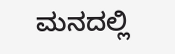ಮನದಲ್ಲಿ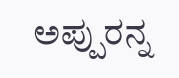ಅಪ್ಪುರನ್ನ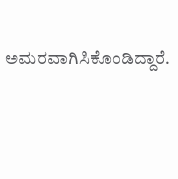ಅಮರವಾಗಿಸಿಕೊಂಡಿದ್ದಾರೆ.